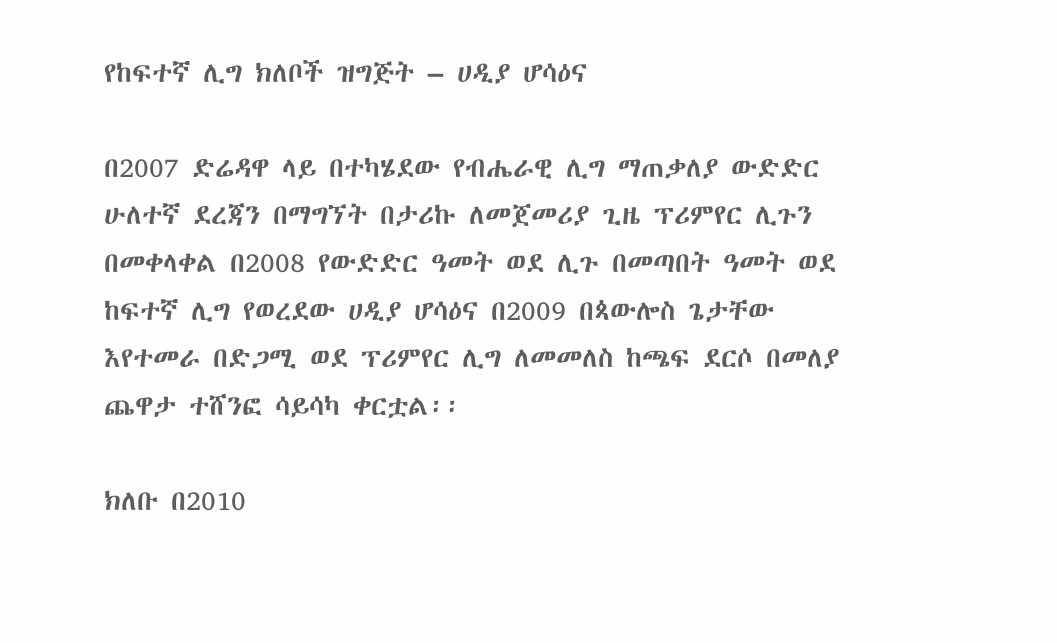የከፍተኛ ሊግ ክለቦች ዝግጅት – ሀዲያ ሆሳዕና

በ2007 ድሬዳዋ ላይ በተካሄደው የብሔራዊ ሊግ ማጠቃለያ ውድድር ሁለተኛ ደረጃን በማግኘት በታሪኩ ለመጀመሪያ ጊዜ ፕሪምየር ሊጉን በመቀላቀል በ2008 የውድድር ዓመት ወደ ሊጉ በመጣበት ዓመት ወደ ከፍተኛ ሊግ የወረደው ሀዲያ ሆሳዕና በ2009 በጳውሎስ ጌታቸው እየተመራ በድጋሚ ወደ ፕሪምየር ሊግ ለመመለስ ከጫፍ ደርሶ በመለያ ጨዋታ ተሸንፎ ሳይሳካ ቀርቷል፡፡

ክለቡ በ2010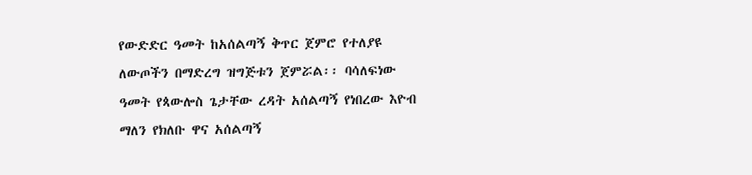የውድድር ዓመት ከአሰልጣኝ ቅጥር ጀምሮ የተለያዩ ለውጦችን በማድረግ ዝግጅቱን ጀምሯል፡፡ ባሳለፍነው ዓመት የጳውሎስ ጌታቸው ረዳት አሰልጣኝ የነበረው እዮብ ማለን የክለቡ ዋና አሰልጣኝ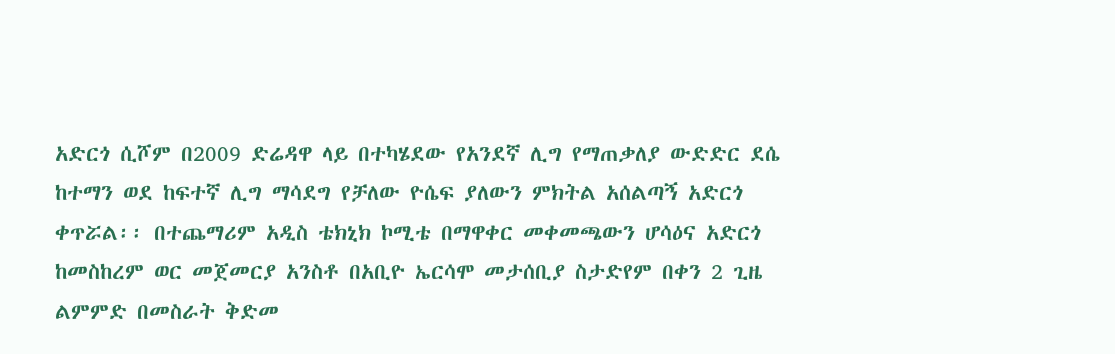አድርጎ ሲሾም በ2009 ድሬዳዋ ላይ በተካሄደው የአንደኛ ሊግ የማጠቃለያ ውድድር ደሴ ከተማን ወደ ከፍተኛ ሊግ ማሳደግ የቻለው ዮሴፍ ያለውን ምክትል አሰልጣኝ አድርጎ ቀጥሯል፡፡ በተጨማሪም አዲስ ቴክኒክ ኮሚቴ በማዋቀር መቀመጫውን ሆሳዕና አድርጎ ከመስከረም ወር መጀመርያ አንስቶ በአቢዮ ኤርሳሞ መታሰቢያ ስታድየም በቀን 2 ጊዜ ልምምድ በመስራት ቅድመ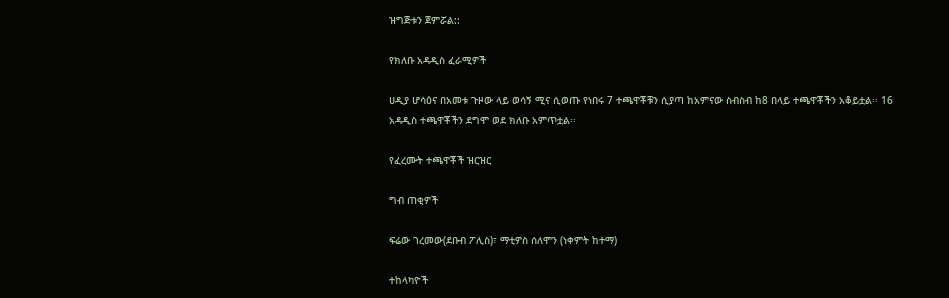ዝግጅቱን ጀምሯል::

የክለቡ አዳዲስ ፈራሚዎች

ሀዲያ ሆሳዕና በአመቱ ጉዞው ላይ ወሳኝ ሚና ሲወጡ የነበሩ 7 ተጫዋቾቹን ሲያጣ ከአምናው ስብስብ ከ8 በላይ ተጫዋቾችን አቆይቷል፡፡ 16 አዳዲስ ተጫዋቾችን ደግሞ ወደ ክለቡ አምጥቷል፡፡

የፈረሙት ተጫዋቾች ዝርዝር

ግብ ጠቂዎች

ፍሬው ገረመው(ደቡብ ፖሊስ)፣ ማቲዎስ ሰለሞን (ነቀምት ከተማ)

ተከላካዮች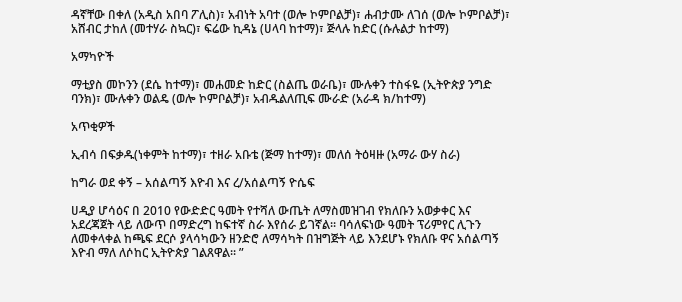ዳኛቸው በቀለ (አዲስ አበባ ፖሊስ)፣ አብነት አባተ (ወሎ ኮምቦልቻ)፣ ሐብታሙ ለገሰ (ወሎ ኮምቦልቻ)፣ አሸብር ታከለ (መተሃራ ስኳር)፣ ፍሬው ኪዳኔ (ሀላባ ከተማ)፣ ጅላሉ ከድር (ሱሉልታ ከተማ)

አማካዮች

ማቲያስ መኮንን (ደሴ ከተማ)፣ መሐመድ ከድር (ስልጤ ወራቤ)፣ ሙሉቀን ተስፋዬ (ኢትዮጵያ ንግድ ባንክ)፣ ሙሉቀን ወልዴ (ወሎ ኮምቦልቻ)፣ አብዱልለጢፍ ሙራድ (አራዳ ክ/ከተማ)

አጥቂዎች

ኢብሳ በፍቃዱ(ነቀምት ከተማ)፣ ተዘራ አቡቴ (ጅማ ከተማ)፣ መለሰ ትዕዛዙ (አማራ ውሃ ስራ)

ከግራ ወደ ቀኝ – አሰልጣኝ እዮብ እና ረ/አሰልጣኝ ዮሴፍ

ሀዲያ ሆሳዕና በ 2010 የውድድር ዓመት የተሻለ ውጤት ለማስመዝገብ የክለቡን አወቃቀር እና አደረጃጀት ላይ ለውጥ በማድረግ ከፍተኛ ስራ እየሰራ ይገኛል፡፡ ባሳለፍነው ዓመት ፕሪምየር ሊጉን ለመቀላቀል ከጫፍ ደርሶ ያላሳካውን ዘንድሮ ለማሳካት በዝግጅት ላይ እንደሆኑ የክለቡ ዋና አሰልጣኝ እዮብ ማለ ለሶከር ኢትዮጵያ ገልጸዋል፡፡ ”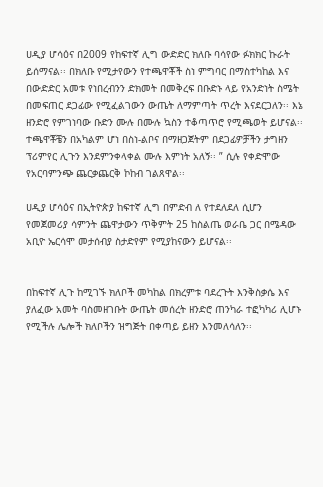ሀዲያ ሆሳዕና በ2009 የከፍተኛ ሊግ ውድድር ክለቡ ባሳየው ፉክክር ኩራት ይሰማናል፡፡ በክለቡ የሚታየውን የተጫዋቾች ስነ ምግባር በማስተካከል እና በውድድር አመቱ የነበረብንን ድክመት በመቅረፍ በቡድኑ ላይ የአንድነት ስሜት በመፍጠር ደጋፊው የሚፈልገውን ውጤት ለማምጣት ጥረት እናደርጋለን፡፡ እኔ ዘንድሮ የምገነባው ቡድን ሙሉ በሙሉ ኳስን ተቆጣጥሮ የሚጫወት ይሆናል፡፡ ተጫዋቾቼን በአካልም ሆነ በስነ-ልቦና በማዘጋጀትም በደጋፊዎቻችን ታግዘን ፕሪምየር ሊጉን እንደምንቀላቀል ሙሉ እምነት አለኝ፡፡ ” ሲሉ የቀድሞው የአርባምንጭ ጨርቃጨርቅ ኮከብ ገልጸዋል፡፡

ሀዲያ ሆሳዕና በኢትዮጵያ ከፍተኛ ሊግ በምድብ ለ የተደለደለ ሲሆን የመጀመሪያ ሳምንት ጨዋታውን ጥቅምት 25 ከስልጤ ወራቤ ጋር በሜዳው አቢዮ ኤርሳሞ መታሰብያ ስታድየም የሚያከናውን ይሆናል፡፡


በከፍተኛ ሊጉ ከሚገኙ ክለቦች መካከል በክረምቱ ባደረጉት እንቅስቃሴ እና ያለፈው አመት ባስመዘገቡት ውጤት መሰረት ዘንድሮ ጠንካራ ተፎካካሪ ሊሆኑ የሚችሉ ሌሎች ክለቦችን ዝግጅት በቀጣይ ይዘን እንመለሳለን፡፡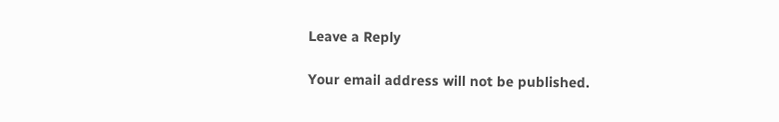Leave a Reply

Your email address will not be published.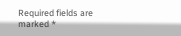Required fields are marked *